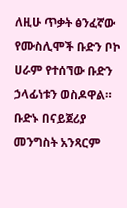ለዚሁ ጥቃት ፅንፈኛው የሙስሊሞች ቡድን ቦኮ ሀራም የተሰኘው ቡድን ኃላፊነቱን ወስዶዋል። ቡድኑ በናይጀሪያ መንግስት አንጻርም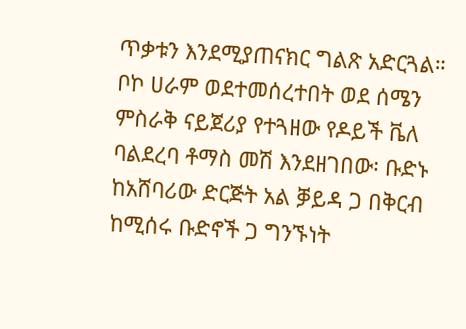ጥቃቱን እንደሚያጠናክር ግልጽ አድርጓል። ቦኮ ሀራም ወደተመሰረተበት ወደ ሰሜን ምስራቅ ናይጀሪያ የተጓዘው የዶይች ቬለ ባልደረባ ቶማስ መሽ እንደዘገበው፡ ቡድኑ ከአሸባሪው ድርጅት አል ቓይዳ ጋ በቅርብ ከሚሰሩ ቡድኖች ጋ ግንኙነት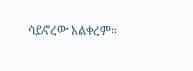ሳይኖረው አልቀረም።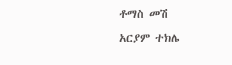ቶማስ መሽ
አርያም ተክሌ